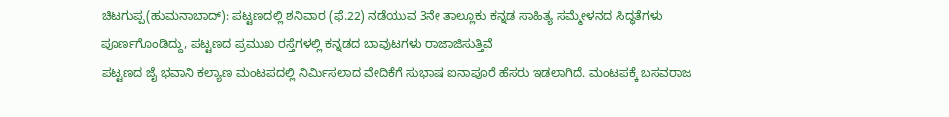ಚಿಟಗುಪ್ಪ(ಹುಮನಾಬಾದ್): ಪಟ್ಟಣದಲ್ಲಿ ಶನಿವಾರ (ಫೆ.22) ನಡೆಯುವ 3ನೇ ತಾಲ್ಲೂಕು ಕನ್ನಡ ಸಾಹಿತ್ಯ ಸಮ್ಮೇಳನದ ಸಿದ್ಧತೆಗಳು ಪೂರ್ಣಗೊಂಡಿದ್ದು, ಪಟ್ಟಣದ ಪ್ರಮುಖ ರಸ್ತೆಗಳಲ್ಲಿ ಕನ್ನಡದ ಬಾವುಟಗಳು ರಾಜಾಜಿಸುತ್ತಿವೆ
ಪಟ್ಟಣದ ಜೈ ಭವಾನಿ ಕಲ್ಯಾಣ ಮಂಟಪದಲ್ಲಿ ನಿರ್ಮಿಸಲಾದ ವೇದಿಕೆಗೆ ಸುಭಾಷ ಐನಾಪೂರೆ ಹೆಸರು ಇಡಲಾಗಿದೆ. ಮಂಟಪಕ್ಕೆ ಬಸವರಾಜ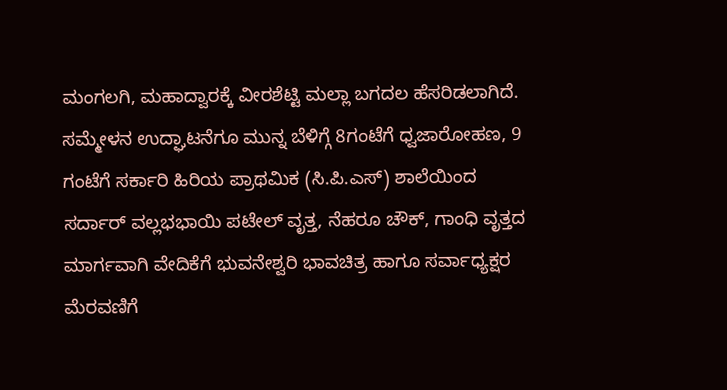ಮಂಗಲಗಿ, ಮಹಾದ್ವಾರಕ್ಕೆ ವೀರಶೆಟ್ಟಿ ಮಲ್ಲಾ ಬಗದಲ ಹೆಸರಿಡಲಾಗಿದೆ. ಸಮ್ಮೇಳನ ಉದ್ಘಾಟನೆಗೂ ಮುನ್ನ ಬೆಳಿಗ್ಗೆ 8ಗಂಟೆಗೆ ಧ್ವಜಾರೋಹಣ, 9 ಗಂಟೆಗೆ ಸರ್ಕಾರಿ ಹಿರಿಯ ಪ್ರಾಥಮಿಕ (ಸಿ.ಪಿ.ಎಸ್) ಶಾಲೆಯಿಂದ ಸರ್ದಾರ್ ವಲ್ಲಭಭಾಯಿ ಪಟೇಲ್ ವೃತ್ತ, ನೆಹರೂ ಚೌಕ್, ಗಾಂಧಿ ವೃತ್ತದ ಮಾರ್ಗವಾಗಿ ವೇದಿಕೆಗೆ ಭುವನೇಶ್ವರಿ ಭಾವಚಿತ್ರ ಹಾಗೂ ಸರ್ವಾಧ್ಯಕ್ಷರ ಮೆರವಣಿಗೆ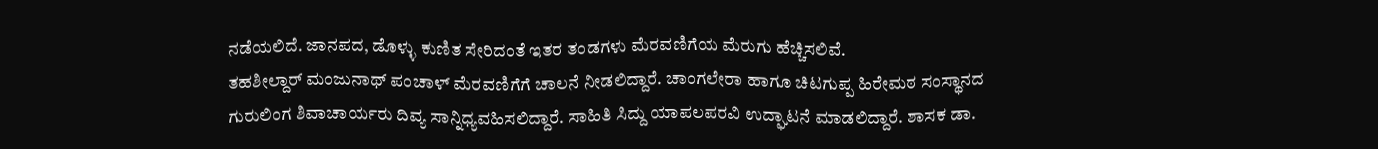ನಡೆಯಲಿದೆ. ಜಾನಪದ, ಡೊಳ್ಳು ಕುಣಿತ ಸೇರಿದಂತೆ ಇತರ ತಂಡಗಳು ಮೆರವಣಿಗೆಯ ಮೆರುಗು ಹೆಚ್ಚಿಸಲಿವೆ.
ತಹಶೀಲ್ದಾರ್ ಮಂಜುನಾಥ್ ಪಂಚಾಳ್ ಮೆರವಣಿಗೆಗೆ ಚಾಲನೆ ನೀಡಲಿದ್ದಾರೆ. ಚಾಂಗಲೇರಾ ಹಾಗೂ ಚಿಟಗುಪ್ಪ ಹಿರೇಮಠ ಸಂಸ್ಥಾನದ ಗುರುಲಿಂಗ ಶಿವಾಚಾರ್ಯರು ದಿವ್ಯ ಸಾನ್ನಿಧ್ಯವಹಿಸಲಿದ್ದಾರೆ. ಸಾಹಿತಿ ಸಿದ್ದು ಯಾಪಲಪರವಿ ಉದ್ಘಾಟನೆ ಮಾಡಲಿದ್ದಾರೆ. ಶಾಸಕ ಡಾ.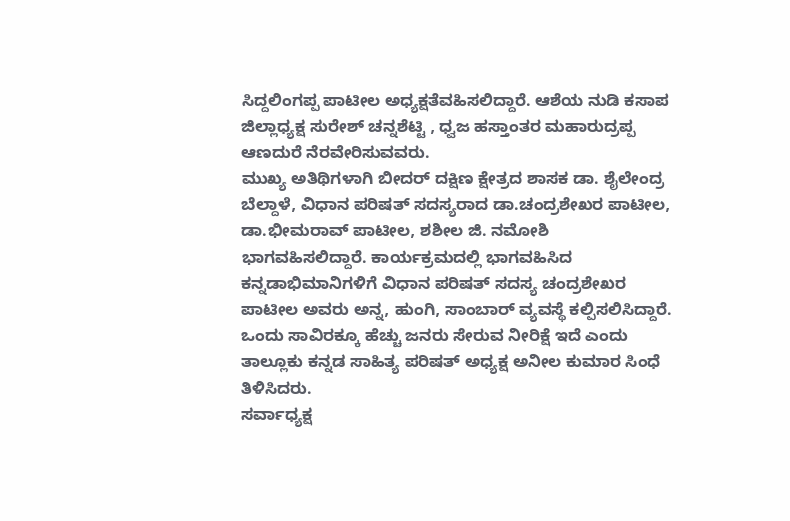ಸಿದ್ದಲಿಂಗಪ್ಪ ಪಾಟೀಲ ಅಧ್ಯಕ್ಷತೆವಹಿಸಲಿದ್ದಾರೆ. ಆಶೆಯ ನುಡಿ ಕಸಾಪ ಜಿಲ್ಲಾಧ್ಯಕ್ಷ ಸುರೇಶ್ ಚನ್ನಶೆಟ್ಟಿ , ಧ್ವಜ ಹಸ್ತಾಂತರ ಮಹಾರುದ್ರಪ್ಪ ಆಣದುರೆ ನೆರವೇರಿಸುವವರು.
ಮುಖ್ಯ ಅತಿಥಿಗಳಾಗಿ ಬೀದರ್ ದಕ್ಷಿಣ ಕ್ಷೇತ್ರದ ಶಾಸಕ ಡಾ. ಶೈಲೇಂದ್ರ ಬೆಲ್ದಾಳೆ, ವಿಧಾನ ಪರಿಷತ್ ಸದಸ್ಯರಾದ ಡಾ.ಚಂದ್ರಶೇಖರ ಪಾಟೀಲ, ಡಾ.ಭೀಮರಾವ್ ಪಾಟೀಲ, ಶಶೀಲ ಜಿ. ನಮೋಶಿ ಭಾಗವಹಿಸಲಿದ್ದಾರೆ. ಕಾರ್ಯಕ್ರಮದಲ್ಲಿ ಭಾಗವಹಿಸಿದ ಕನ್ನಡಾಭಿಮಾನಿಗಳಿಗೆ ವಿಧಾನ ಪರಿಷತ್ ಸದಸ್ಯ ಚಂದ್ರಶೇಖರ ಪಾಟೀಲ ಅವರು ಅನ್ನ, ಹುಂಗಿ, ಸಾಂಬಾರ್ ವ್ಯವಸ್ಥೆ ಕಲ್ಪಿಸಲಿಸಿದ್ದಾರೆ. ಒಂದು ಸಾವಿರಕ್ಕೂ ಹೆಚ್ಚು ಜನರು ಸೇರುವ ನೀರಿಕ್ಷೆ ಇದೆ ಎಂದು ತಾಲ್ಲೂಕು ಕನ್ನಡ ಸಾಹಿತ್ಯ ಪರಿಷತ್ ಅಧ್ಯಕ್ಷ ಅನೀಲ ಕುಮಾರ ಸಿಂಧೆ ತಿಳಿಸಿದರು.
ಸರ್ವಾಧ್ಯಕ್ಷ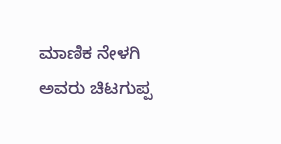ಮಾಣಿಕ ನೇಳಗಿ ಅವರು ಚಿಟಗುಪ್ಪ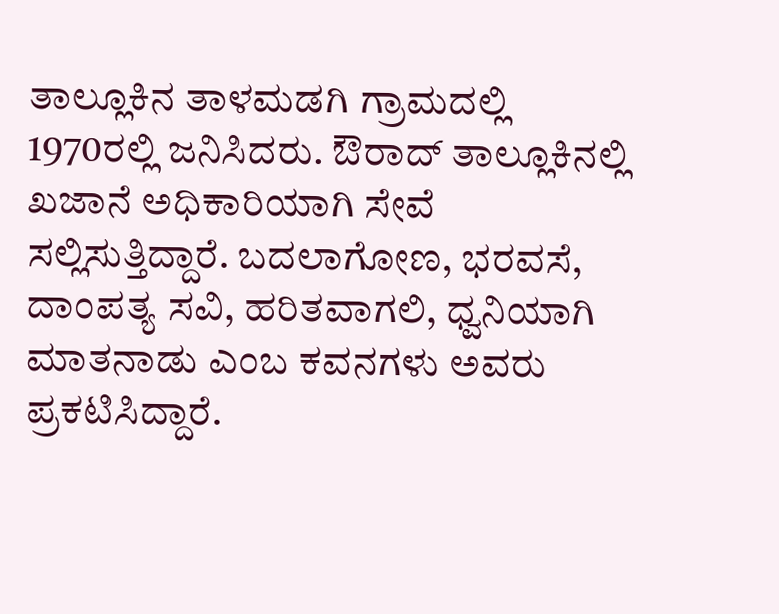ತಾಲ್ಲೂಕಿನ ತಾಳಮಡಗಿ ಗ್ರಾಮದಲ್ಲಿ 1970ರಲ್ಲಿ ಜನಿಸಿದರು. ಔರಾದ್ ತಾಲ್ಲೂಕಿನಲ್ಲಿ ಖಜಾನೆ ಅಧಿಕಾರಿಯಾಗಿ ಸೇವೆ ಸಲ್ಲಿಸುತ್ತಿದ್ದಾರೆ. ಬದಲಾಗೋಣ, ಭರವಸೆ, ದಾಂಪತ್ಯ ಸವಿ, ಹರಿತವಾಗಲಿ, ಧ್ವನಿಯಾಗಿ ಮಾತನಾಡು ಎಂಬ ಕವನಗಳು ಅವರು ಪ್ರಕಟಿಸಿದ್ದಾರೆ.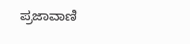ಪ್ರಜಾವಾಣಿ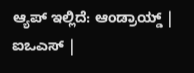ಆ್ಯಪ್ ಇಲ್ಲಿದೆ: ಆಂಡ್ರಾಯ್ಡ್ | ಐಒಎಸ್ |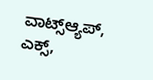ವಾಟ್ಸ್ಆ್ಯಪ್, ಎಕ್ಸ್,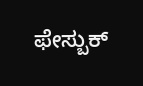ಫೇಸ್ಬುಕ್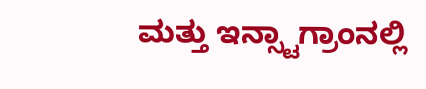ಮತ್ತು ಇನ್ಸ್ಟಾಗ್ರಾಂನಲ್ಲಿ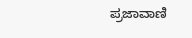ಪ್ರಜಾವಾಣಿ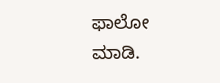ಫಾಲೋ ಮಾಡಿ.